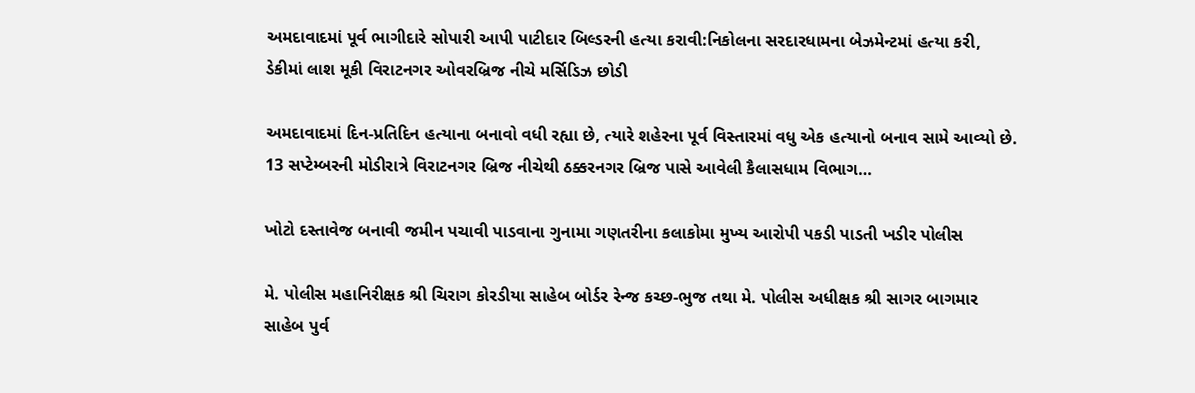અમદાવાદમાં પૂર્વ ભાગીદારે સોપારી આપી પાટીદાર બિલ્ડરની હત્યા કરાવી:નિકોલના સરદારધામના બેઝમેન્ટમાં હત્યા કરી, ડેકીમાં લાશ મૂકી વિરાટનગર ઓવરબ્રિજ નીચે મર્સિડિઝ છોડી

અમદાવાદમાં દિન-પ્રતિદિન હત્યાના બનાવો વધી રહ્યા છે, ત્યારે શહેરના પૂર્વ વિસ્તારમાં વધુ એક હત્યાનો બનાવ સામે આવ્યો છે. 13 સપ્ટેમ્બરની મોડીરાત્રે વિરાટનગર બ્રિજ નીચેથી ઠક્કરનગર બ્રિજ પાસે આવેલી કૈલાસધામ વિભાગ…

ખોટો દસ્તાવેજ બનાવી જમીન પચાવી પાડવાના ગુનામા ગણતરીના કલાકોમા મુખ્ય આરોપી પકડી પાડતી ખડીર પોલીસ

મે. પોલીસ મહાનિરીક્ષક શ્રી ચિરાગ કોરડીયા સાહેબ બોર્ડર રેન્જ કચ્છ-ભુજ તથા મે. પોલીસ અધીક્ષક શ્રી સાગર બાગમાર સાહેબ પુર્વ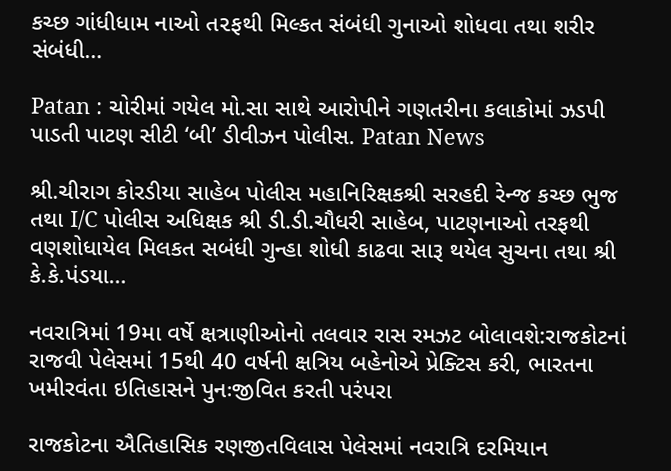કચ્છ ગાંધીધામ નાઓ ત૨ફથી મિલ્કત સંબંધી ગુનાઓ શોધવા તથા શરીર સંબંધી…

Patan : ચોરીમાં ગયેલ મો.સા સાથે આરોપીને ગણતરીના કલાકોમાં ઝડપી પાડતી પાટણ સીટી ‘બી’ ડીવીઝન પોલીસ. Patan News

શ્રી.ચીરાગ કોરડીયા સાહેબ પોલીસ મહાનિરિક્ષકશ્રી સરહદી રેન્જ કચ્છ ભુજ તથા I/C પોલીસ અધિક્ષક શ્રી ડી.ડી.ચૌધરી સાહેબ, પાટણનાઓ તરફથી વણશોધાયેલ મિલકત સબંધી ગુન્હા શોધી કાઢવા સારૂ થયેલ સુચના તથા શ્રી કે.કે.પંડયા…

નવરાત્રિમાં 19મા વર્ષે ક્ષત્રાણીઓનો તલવાર રાસ રમઝટ બોલાવશે:રાજકોટનાં રાજવી પેલેસમાં 15થી 40 વર્ષની ક્ષત્રિય બહેનોએ પ્રેક્ટિસ કરી, ભારતના ખમીરવંતા ઇતિહાસને પુનઃજીવિત કરતી પરંપરા

રાજકોટના ઐતિહાસિક રણજીતવિલાસ પેલેસમાં નવરાત્રિ દરમિયાન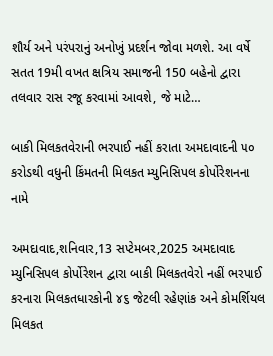શૌર્ય અને પરંપરાનું અનોખું પ્રદર્શન જોવા મળશે. આ વર્ષે સતત 19મી વખત ક્ષત્રિય સમાજની 150 બહેનો દ્વારા તલવાર રાસ રજૂ કરવામાં આવશે, જે માટે…

બાકી મિલકતવેરાની ભરપાઈ નહીં કરાતા અમદાવાદની ૫૦ કરોડથી વધુની કિંમતની મિલકત મ્યુનિસિપલ કોર્પોરેશનના નામે

અમદાવાદ,શનિવાર,13 સપ્ટેમબર,2025 અમદાવાદ મ્યુનિસિપલ કોર્પોરેશન દ્વારા બાકી મિલકતવેરો નહીં ભરપાઈ કરનારા મિલકતધારકોની ૪૬ જેટલી રહેણાંક અને કોમર્શિયલ મિલકત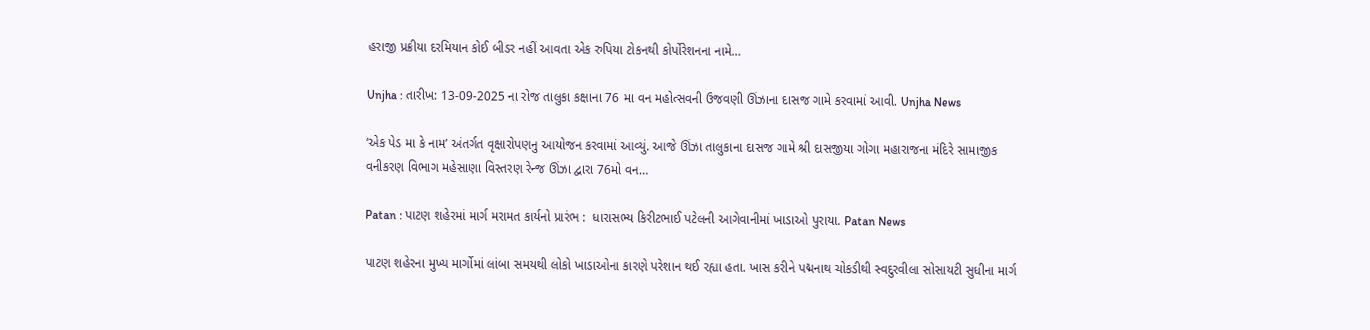હરાજી પ્રક્રીયા દરમિયાન કોઈ બીડર નહીં આવતા એક રુપિયા ટોકનથી કોર્પોરેશનના નામે…

Unjha : તારીખ: 13-09-2025 ના રોજ તાલુકા કક્ષાના 76 મા વન મહોત્સવની ઉજવણી ઊંઝાના દાસજ ગામે કરવામાં આવી. Unjha News

‘એક પેડ મા કે નામ’ અંતર્ગત વૃક્ષારોપણનુ આયોજન કરવામાં આવ્યું. આજે ઊંઝા તાલુકાના દાસજ ગામે શ્રી દાસજીયા ગોગા મહારાજના મંદિરે સામાજીક વનીકરણ વિભાગ મહેસાણા વિસ્તરણ રેન્જ ઊંઝા દ્વારા 76મો વન…

Patan : પાટણ શહેરમાં માર્ગ મરામત કાર્યનો પ્રારંભ :  ધારાસભ્ય કિરીટભાઈ પટેલની આગેવાનીમાં ખાડાઓ પુરાયા. Patan News

પાટણ શહેરના મુખ્ય માર્ગોમાં લાંબા સમયથી લોકો ખાડાઓના કારણે પરેશાન થઈ રહ્યા હતા. ખાસ કરીને પદ્મનાથ ચોકડીથી સ્વદુરવીલા સોસાયટી સુધીના માર્ગ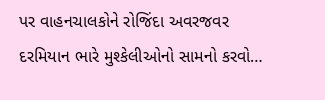પર વાહનચાલકોને રોજિંદા અવરજવર દરમિયાન ભારે મુશ્કેલીઓનો સામનો કરવો…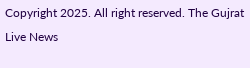Copyright 2025. All right reserved. The Gujrat Live News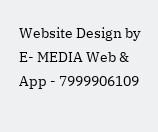Website Design by E- MEDIA Web & App - 7999906109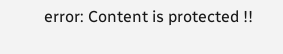error: Content is protected !!